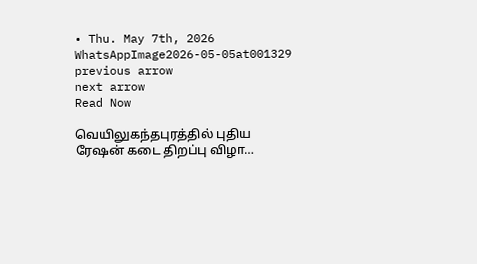• Thu. May 7th, 2026
WhatsAppImage2026-05-05at001329
previous arrow
next arrow
Read Now

வெயிலுகந்தபுரத்தில் புதிய ரேஷன் கடை திறப்பு விழா…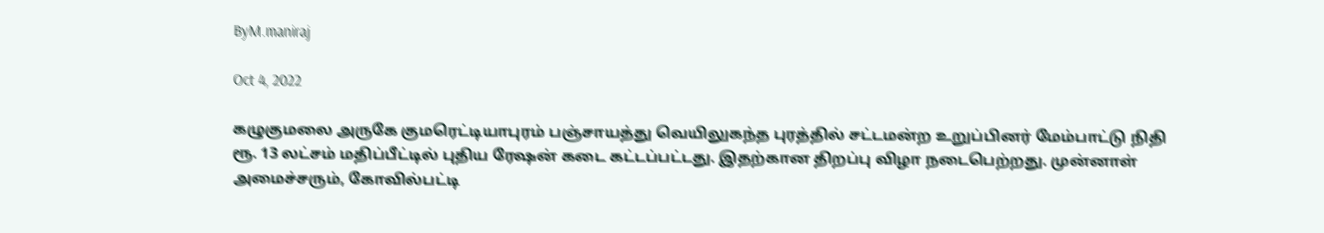ByM.maniraj

Oct 4, 2022

கழுகுமலை அருகே குமரெட்டியாபுரம் பஞ்சாயத்து வெயிலுகந்த புரத்தில் சட்டமன்ற உறுப்பினர் மேம்பாட்டு நிதி ரூ. 13 லட்சம் மதிப்பீட்டில் புதிய ரேஷன் கடை கட்டப்பட்டது. இதற்கான திறப்பு விழா நடைபெற்றது. முன்னாள் அமைச்சரும், கோவில்பட்டி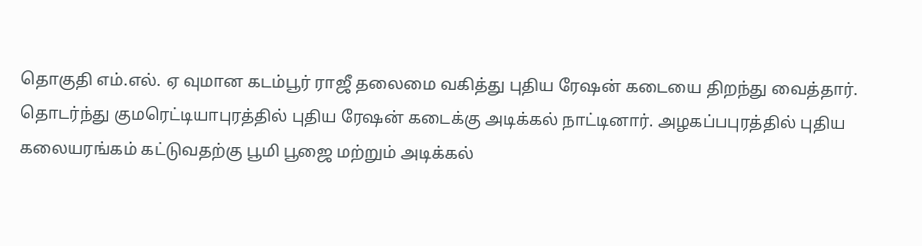தொகுதி எம்.எல். ஏ வுமான கடம்பூர் ராஜீ தலைமை வகித்து புதிய ரேஷன் கடையை திறந்து வைத்தார். தொடர்ந்து குமரெட்டியாபுரத்தில் புதிய ரேஷன் கடைக்கு அடிக்கல் நாட்டினார். அழகப்பபுரத்தில் புதிய கலையரங்கம் கட்டுவதற்கு பூமி பூஜை மற்றும் அடிக்கல்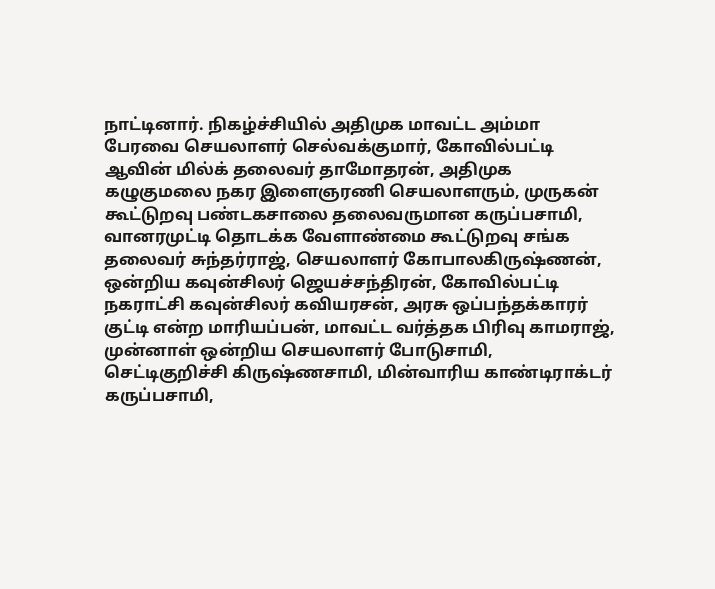நாட்டினார். நிகழ்ச்சியில் அதிமுக மாவட்ட அம்மா பேரவை செயலாளர் செல்வக்குமார், கோவில்பட்டி ஆவின் மில்க் தலைவர் தாமோதரன், அதிமுக கழுகுமலை நகர இளைஞரணி செயலாளரும், முருகன் கூட்டுறவு பண்டகசாலை தலைவருமான கருப்பசாமி, வானரமுட்டி தொடக்க வேளாண்மை கூட்டுறவு சங்க தலைவர் சுந்தர்ராஜ், செயலாளர் கோபாலகிருஷ்ணன், ஒன்றிய கவுன்சிலர் ஜெயச்சந்திரன், கோவில்பட்டி நகராட்சி கவுன்சிலர் கவியரசன், அரசு ஒப்பந்தக்காரர் குட்டி என்ற மாரியப்பன், மாவட்ட வர்த்தக பிரிவு காமராஜ், முன்னாள் ஒன்றிய செயலாளர் போடுசாமி, செட்டிகுறிச்சி கிருஷ்ணசாமி, மின்வாரிய காண்டிராக்டர் கருப்பசாமி,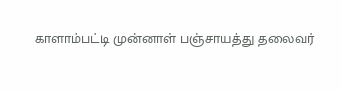காளாம்பட்டி முன்னாள் பஞ்சாயத்து தலைவர்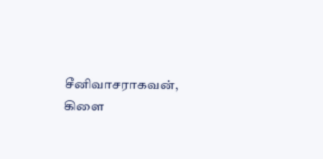சீனிவாசராகவன், கிளை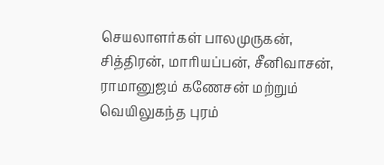செயலாளர்கள் பாலமுருகன், சித்திரன், மாரியப்பன், சீனிவாசன், ராமானுஜம் கணேசன் மற்றும் வெயிலுகந்த புரம்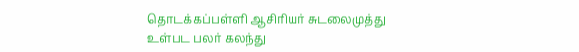தொடக்கப்பள்ளி ஆசிரியர் சுடலைமுத்து உள்பட பலர் கலந்து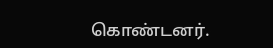கொண்டனர்.